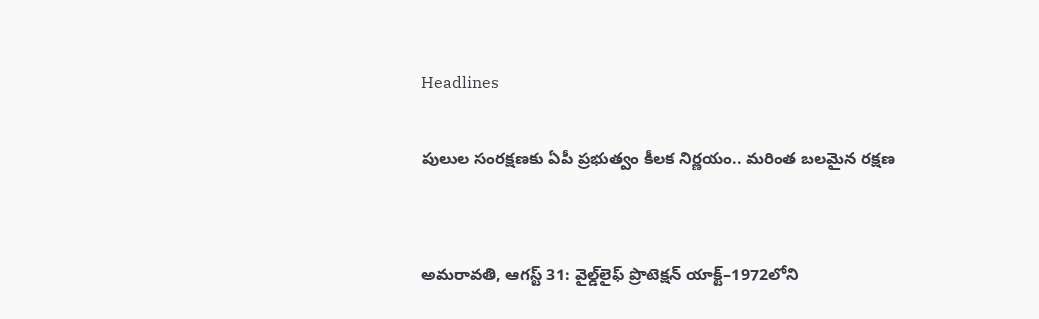Headlines

పులుల సంరక్షణకు ఏపీ ప్రభుత్వం కీలక నిర్ణయం.. మరింత బలమైన రక్షణ


అమరావతి, ఆగస్ట్‌ 31: వైల్డ్‌లైఫ్ ప్రొటెక్షన్ యాక్ట్–1972లోని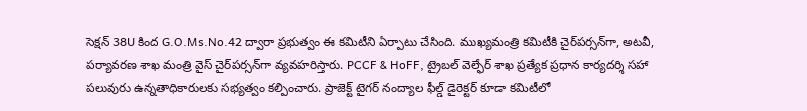సెక్షన్ 38U కింద G.O.Ms.No.42 ద్వారా ప్రభుత్వం ఈ కమిటీని ఏర్పాటు చేసింది. ముఖ్యమంత్రి కమిటీకి చైర్‌పర్సన్‌గా, అటవీ, పర్యావరణ శాఖ మంత్రి వైస్ చైర్‌పర్సన్‌గా వ్యవహరిస్తారు. PCCF & HoFF, ట్రైబల్ వెల్ఫేర్ శాఖ ప్రత్యేక ప్రధాన కార్యదర్శి సహా పలువురు ఉన్నతాధికారులకు సభ్యత్వం కల్పించారు. ప్రాజెక్ట్ టైగర్ నంద్యాల ఫీల్డ్ డైరెక్టర్ కూడా కమిటీలో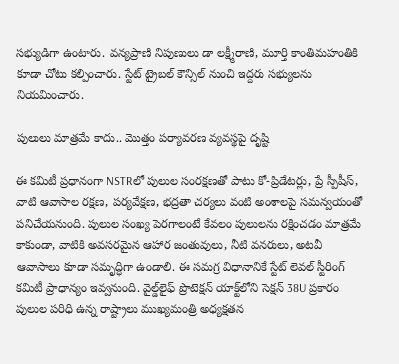సభ్యుడిగా ఉంటారు. వన్యప్రాణి నిపుణులు డా లక్ష్మీరాణి, మూర్తి కాంతిమహంతికి కూడా చోటు కల్పించారు. స్టేట్ ట్రైబల్ కౌన్సిల్ నుంచి ఇద్దరు సభ్యులను నియమించారు.

పులులు మాత్రమే కాదు.. మొత్తం పర్యావరణ వ్యవస్థపై దృష్టి

ఈ కమిటీ ప్రధానంగా NSTRలో పులుల సంరక్షణతో పాటు కో-ప్రిడేటర్లు, ప్రే స్పీషీస్, వాటి ఆవాసాల రక్షణ, పర్యవేక్షణ, భద్రతా చర్యలు వంటి అంశాలపై సమన్వయంతో పనిచేయనుంది. పులుల సంఖ్య పెరగాలంటే కేవలం పులులను రక్షించడం మాత్రమే కాకుండా, వాటికి అవసరమైన ఆహార జంతువులు, నీటి వనరులు, అటవీ ఆవాసాలు కూడా సమృద్ధిగా ఉండాలి. ఈ సమగ్ర విధానానికే స్టేట్ లెవల్ స్టీరింగ్ కమిటీ ప్రాధాన్యం ఇవ్వనుంది. వైల్డ్‌లైఫ్ ప్రొటెక్షన్ యాక్ట్‌లోని సెక్షన్ 38U ప్రకారం పులుల పరిధి ఉన్న రాష్ట్రాలు ముఖ్యమంత్రి అధ్యక్షతన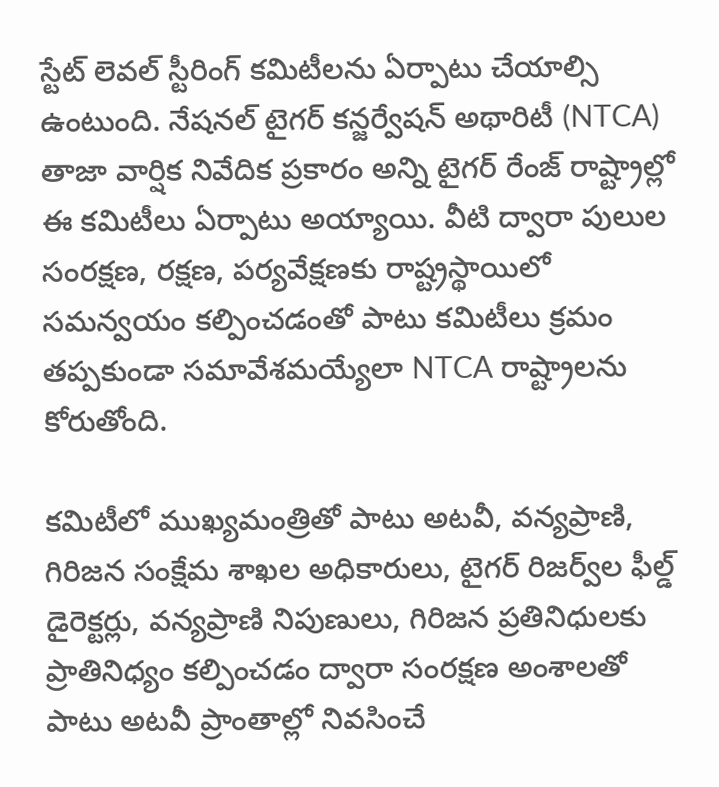స్టేట్ లెవల్ స్టీరింగ్ కమిటీలను ఏర్పాటు చేయాల్సి ఉంటుంది. నేషనల్ టైగర్ కన్జర్వేషన్ అథారిటీ (NTCA) తాజా వార్షిక నివేదిక ప్రకారం అన్ని టైగర్ రేంజ్ రాష్ట్రాల్లో ఈ కమిటీలు ఏర్పాటు అయ్యాయి. వీటి ద్వారా పులుల సంరక్షణ, రక్షణ, పర్యవేక్షణకు రాష్ట్రస్థాయిలో సమన్వయం కల్పించడంతో పాటు కమిటీలు క్రమం తప్పకుండా సమావేశమయ్యేలా NTCA రాష్ట్రాలను కోరుతోంది.

కమిటీలో ముఖ్యమంత్రితో పాటు అటవీ, వన్యప్రాణి, గిరిజన సంక్షేమ శాఖల అధికారులు, టైగర్ రిజర్వ్‌ల ఫీల్డ్ డైరెక్టర్లు, వన్యప్రాణి నిపుణులు, గిరిజన ప్రతినిధులకు ప్రాతినిధ్యం కల్పించడం ద్వారా సంరక్షణ అంశాలతో పాటు అటవీ ప్రాంతాల్లో నివసించే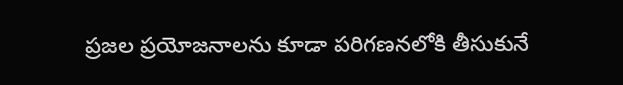ప్రజల ప్రయోజనాలను కూడా పరిగణనలోకి తీసుకునే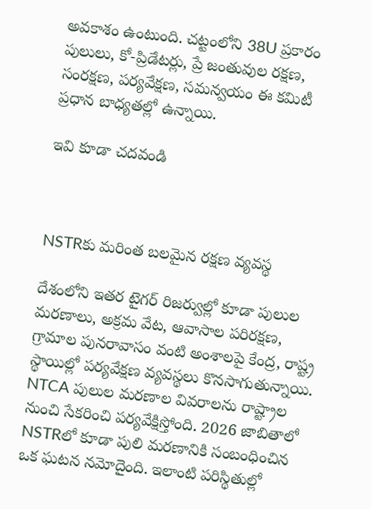అవకాశం ఉంటుంది. చట్టంలోని 38U ప్రకారం పులులు, కో-ప్రిడేటర్లు, ప్రే జంతువుల రక్షణ, సంరక్షణ, పర్యవేక్షణ, సమన్వయం ఈ కమిటీ ప్రధాన బాధ్యతల్లో ఉన్నాయి.

ఇవి కూడా చదవండి



NSTRకు మరింత బలమైన రక్షణ వ్యవస్థ

దేశంలోని ఇతర టైగర్ రిజర్వుల్లో కూడా పులుల మరణాలు, అక్రమ వేట, ఆవాసాల పరిరక్షణ, గ్రామాల పునరావాసం వంటి అంశాలపై కేంద్ర, రాష్ట్ర స్థాయిల్లో పర్యవేక్షణ వ్యవస్థలు కొనసాగుతున్నాయి. NTCA పులుల మరణాల వివరాలను రాష్ట్రాల నుంచి సేకరించి పర్యవేక్షిస్తోంది. 2026 జాబితాలో NSTRలో కూడా పులి మరణానికి సంబంధించిన ఒక ఘటన నమోదైంది. ఇలాంటి పరిస్థితుల్లో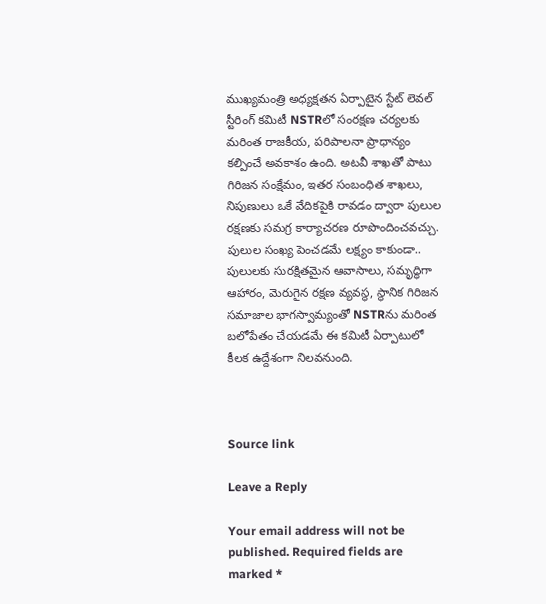ముఖ్యమంత్రి అధ్యక్షతన ఏర్పాటైన స్టేట్ లెవల్ స్టీరింగ్ కమిటీ NSTRలో సంరక్షణ చర్యలకు మరింత రాజకీయ, పరిపాలనా ప్రాధాన్యం కల్పించే అవకాశం ఉంది. అటవీ శాఖతో పాటు గిరిజన సంక్షేమం, ఇతర సంబంధిత శాఖలు, నిపుణులు ఒకే వేదికపైకి రావడం ద్వారా పులుల రక్షణకు సమగ్ర కార్యాచరణ రూపొందించవచ్చు. పులుల సంఖ్య పెంచడమే లక్ష్యం కాకుండా.. పులులకు సురక్షితమైన ఆవాసాలు, సమృద్ధిగా ఆహారం, మెరుగైన రక్షణ వ్యవస్థ, స్థానిక గిరిజన సమాజాల భాగస్వామ్యంతో NSTRను మరింత బలోపేతం చేయడమే ఈ కమిటీ ఏర్పాటులో కీలక ఉద్దేశంగా నిలవనుంది.



Source link

Leave a Reply

Your email address will not be published. Required fields are marked *